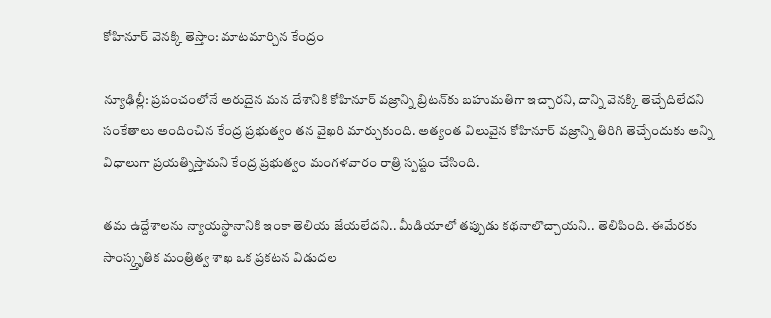కోహినూర్ వెనక్కి తెస్తాం: మాటమార్చిన కేంద్రం

న్యూఢిల్లీ: ప్రపంచంలోనే అరుదైన మన దేశానికి కోహినూర్ వజ్రాన్ని బ్రిటన్‌కు బహుమతిగా ఇచ్చారని, దాన్ని వెనక్కి తెచ్చేదిలేదని సంకేతాలు అందించిన కేంద్ర ప్రభుత్వం తన వైఖరి మార్చుకుంది. అత్యంత విలువైన కోహినూర్‌ వజ్రాన్ని తిరిగి తెచ్చేందుకు అన్ని విధాలుగా ప్రయత్నిస్తామని కేంద్ర ప్రభుత్వం మంగళవారం రాత్రి స్పష్టం చేసింది.

తమ ఉద్దేశాలను న్యాయస్థానానికి ఇంకా తెలియ జేయలేదని.. మీడియాలో తప్పుడు కథనాలొచ్చాయని.. తెలిపింది. ఈమేరకు సాంస్క్తృతిక మంత్రిత్వ శాఖ ఒక ప్రకటన విడుదల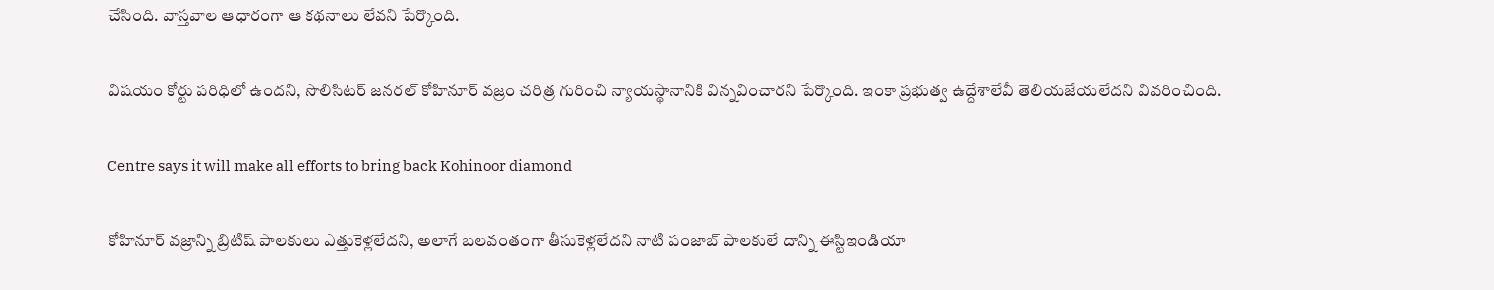చేసింది. వాస్తవాల ఆధారంగా ఆ కథనాలు లేవని పేర్కొంది.

విషయం కోర్టు పరిధిలో ఉందని, సొలిసిటర్‌ జనరల్‌ కోహినూర్‌ వజ్రం చరిత్ర గురించి న్యాయస్థానానికి విన్నవించారని పేర్కొంది. ఇంకా ప్రభుత్వ ఉద్దేశాలేవీ తెలియజేయలేదని వివరించింది.

Centre says it will make all efforts to bring back Kohinoor diamond

కోహినూర్ వజ్రాన్ని బ్రిటిష్ పాలకులు ఎత్తుకెళ్లలేదని, అలాగే బలవంతంగా తీసుకెళ్లలేదని నాటి పంజాబ్ పాలకులే దాన్ని ఈస్టిఇండియా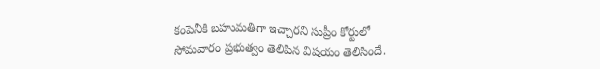కంపెనీకి బహుమతిగా ఇచ్చారని సుప్రీం కోర్టులో సోమవారం ప్రభుత్వం తెలిపిన విషయం తెలిసిందే.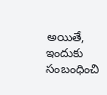అయితే, ఇందుకు సంబంధించి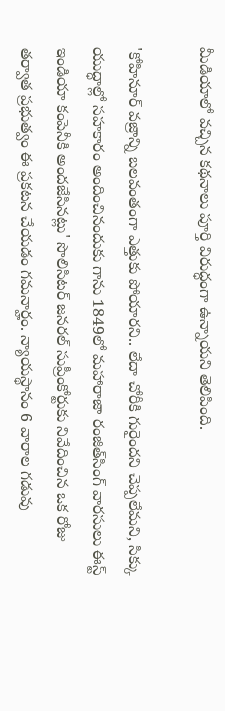మీడియాలో వచ్చిన కథనాలు పూర్తి విరుద్ధంగా ఉన్నాయని తెలిపింది.

'కోహినూర్‌ వజ్రాన్ని బలవంతంగా ఎత్తుకు పోయారని.. లేదా చోరీకి గురైందని చెప్పలేమని, సిక్కు యుద్ధాల్లో సహకారం అందించినందుకు గాను 1849లో మహారాజా రంజిత్‌సింగ్‌ వారసులు ఈస్ట్‌ ఇండియా కంపెనీకి అందజేసినట్లు' సొలిసిటర్‌ జనరల్‌ సుప్రీంకోర్టుకు నివేదించిన ఒక రోజు తర్వాత ప్రభుత్వం ఈ ప్రకటన చేయడం గమనార్హం. న్యాయస్థానం 6 వారాల గడువు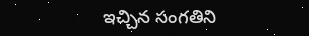ఇచ్చిన సంగతిని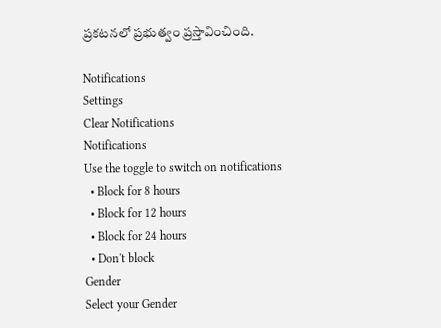ప్రకటనలో ప్రభుత్వం ప్రస్తావించింది.

Notifications
Settings
Clear Notifications
Notifications
Use the toggle to switch on notifications
  • Block for 8 hours
  • Block for 12 hours
  • Block for 24 hours
  • Don't block
Gender
Select your Gender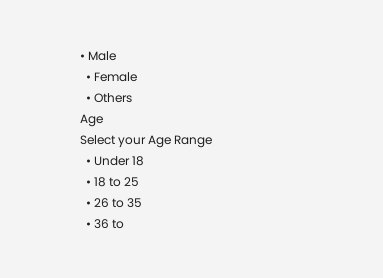• Male
  • Female
  • Others
Age
Select your Age Range
  • Under 18
  • 18 to 25
  • 26 to 35
  • 36 to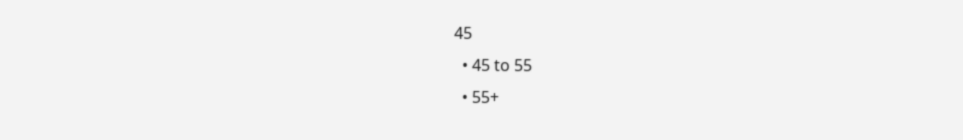45
  • 45 to 55
  • 55+